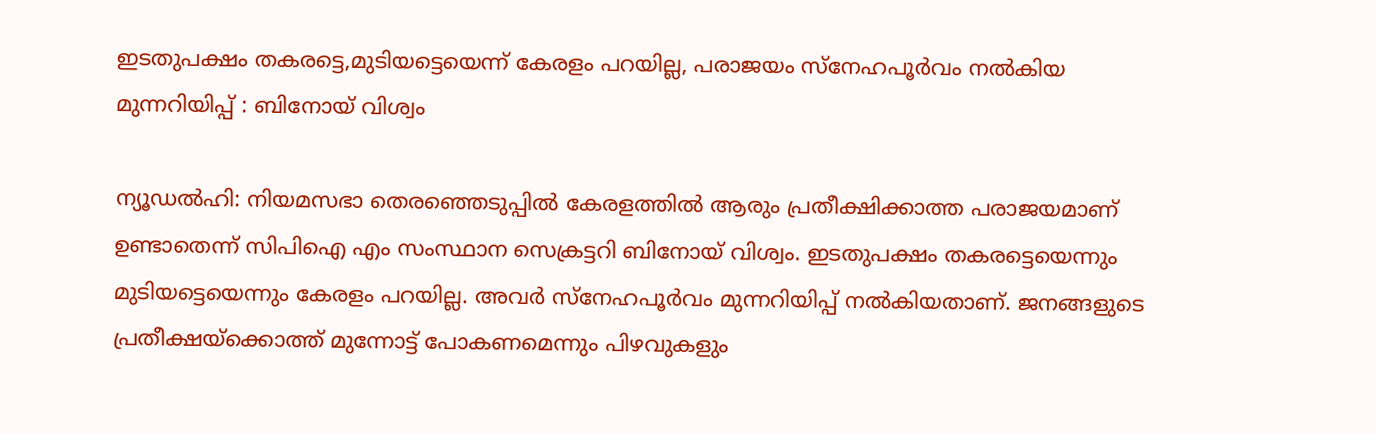ഇടതുപക്ഷം തകരട്ടെ,മുടിയട്ടെയെന്ന് കേരളം പറയില്ല, പരാജയം സ്നേഹപൂർവം നൽകിയ മുന്നറിയിപ്പ് : ബിനോയ് വിശ്വം

ന്യൂഡൽഹി: നിയമസഭാ തെരഞ്ഞെടുപ്പിൽ കേരളത്തിൽ ആരും പ്രതീക്ഷിക്കാത്ത പരാജയമാണ് ഉണ്ടാതെന്ന് സിപിഐ എം സംസ്ഥാന സെക്രട്ടറി ബിനോയ് വിശ്വം. ഇടതുപക്ഷം തകരട്ടെയെന്നും മുടിയട്ടെയെന്നും കേരളം പറയില്ല. അവർ സ്നേഹപൂർവം മുന്നറിയിപ്പ് നൽകിയതാണ്. ജനങ്ങളുടെ പ്രതീക്ഷയ്ക്കൊത്ത് മുന്നോട്ട് പോകണമെന്നും പിഴവുകളും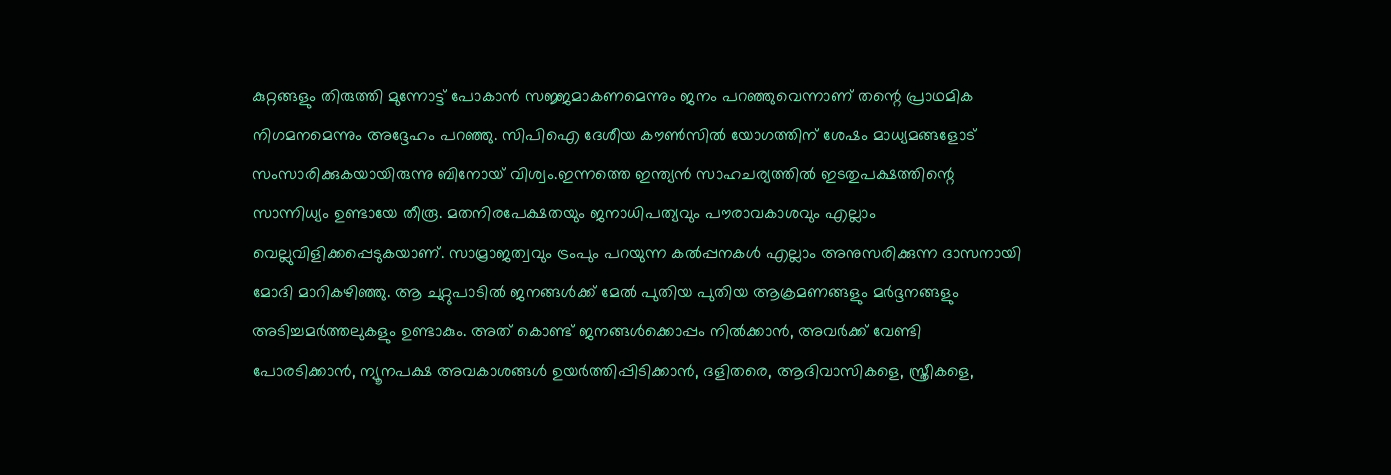കുറ്റങ്ങളും തിരുത്തി മുന്നോട്ട് പോകാൻ സജ്ജമാകണമെന്നും ജനം പറഞ്ഞുവെന്നാണ് തന്റെ പ്രാഥമിക നിഗമനമെന്നും അദ്ദേഹം പറഞ്ഞു. സിപിഐ ദേശീയ കൗൺസിൽ യോഗത്തിന് ശേഷം മാധ്യമങ്ങളോട് സംസാരിക്കുകയായിരുന്നു ബിനോയ് വിശ്വം.ഇന്നത്തെ ഇന്ത്യൻ സാഹചര്യത്തിൽ ഇടതുപക്ഷത്തിന്റെ സാന്നിധ്യം ഉണ്ടായേ തീരൂ. മതനിരപേക്ഷതയും ജനാധിപത്യവും പൗരാവകാശവും എല്ലാം വെല്ലുവിളിക്കപ്പെടുകയാണ്. സാമ്രാജത്വവും ട്രംപും പറയുന്ന കൽപ്പനകൾ എല്ലാം അനുസരിക്കുന്ന ദാസനായി മോദി മാറികഴിഞ്ഞു. ആ ചുറ്റുപാടിൽ ജനങ്ങൾക്ക് മേൽ പുതിയ പുതിയ ആക്രമണങ്ങളും മർദ്ദനങ്ങളും അടിച്ചമർത്തലുകളും ഉണ്ടാകും. അത് കൊണ്ട് ജനങ്ങൾക്കൊപ്പം നിൽക്കാൻ, അവർക്ക് വേണ്ടി പോരടിക്കാൻ, ന്യൂനപക്ഷ അവകാശങ്ങൾ ഉയർത്തിപ്പിടിക്കാൻ, ദളിതരെ, ആദിവാസികളെ, സ്ത്രീകളെ,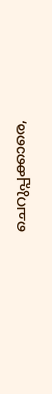ചെറുപ്പക്കാരെ,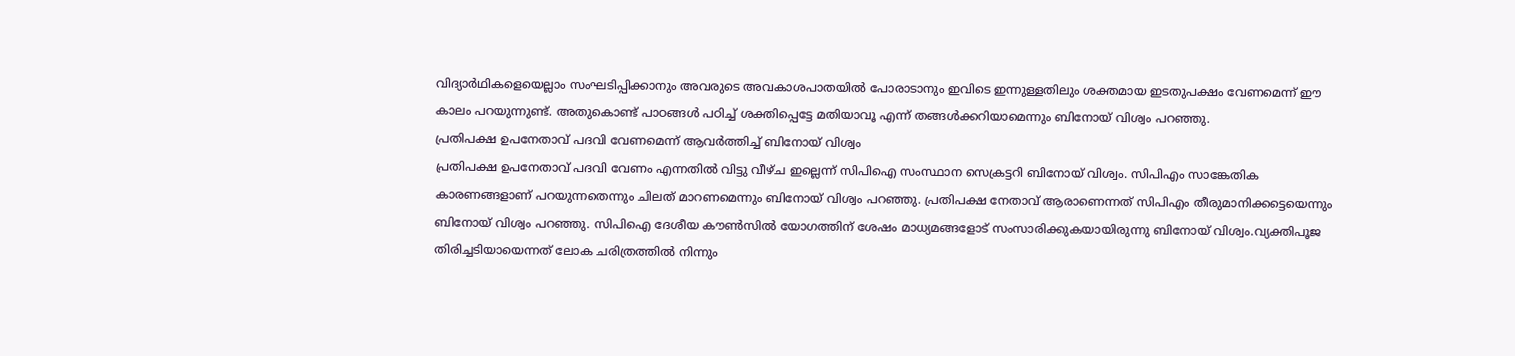വിദ്യാർഥികളെയെല്ലാം സംഘടിപ്പിക്കാനും അവരുടെ അവകാശപാതയിൽ പോരാടാനും ഇവിടെ ഇന്നുള്ളതിലും ശക്തമായ ഇടതുപക്ഷം വേണമെന്ന് ഈ കാലം പറയുന്നുണ്ട്. അതുകൊണ്ട് പാഠങ്ങൾ പഠിച്ച് ശക്തിപ്പെട്ടേ മതിയാവൂ എന്ന് തങ്ങൾക്കറിയാമെന്നും ബിനോയ് വിശ്വം പറഞ്ഞു.
പ്രതിപക്ഷ ഉപനേതാവ് പദവി വേണമെന്ന് ആവർത്തിച്ച് ബിനോയ് വിശ്വം
പ്രതിപക്ഷ ഉപനേതാവ് പദവി വേണം എന്നതിൽ വിട്ടു വീഴ്ച ഇല്ലെന്ന് സിപിഐ സംസ്ഥാന സെക്രട്ടറി ബിനോയ് വിശ്വം. സിപിഎം സാങ്കേതിക കാരണങ്ങളാണ് പറയുന്നതെന്നും ചിലത് മാറണമെന്നും ബിനോയ് വിശ്വം പറഞ്ഞു. പ്രതിപക്ഷ നേതാവ് ആരാണെന്നത് സിപിഎം തീരുമാനിക്കട്ടെയെന്നും ബിനോയ് വിശ്വം പറഞ്ഞു. സിപിഐ ദേശീയ കൗൺസിൽ യോഗത്തിന് ശേഷം മാധ്യമങ്ങളോട് സംസാരിക്കുകയായിരുന്നു ബിനോയ് വിശ്വം.വ്യക്തിപൂജ തിരിച്ചടിയായെന്നത് ലോക ചരിത്രത്തിൽ നിന്നും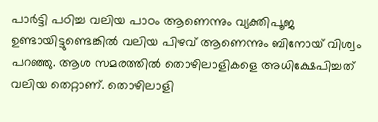പാർട്ടി പഠിച്ച വലിയ പാഠം ആണെന്നും വ്യക്തിപൂജ ഉണ്ടായിട്ടുണ്ടെങ്കിൽ വലിയ പിഴവ് ആണെന്നും ബിനോയ് വിശ്വം പറഞ്ഞു. ആശ സമരത്തിൽ തൊഴിലാളികളെ അധിക്ഷേപിച്ചത് വലിയ തെറ്റാണ്. തൊഴിലാളി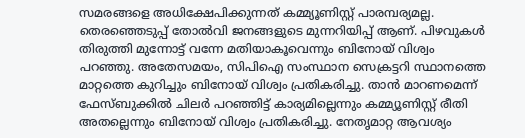സമരങ്ങളെ അധിക്ഷേപിക്കുന്നത് കമ്മ്യൂണിസ്റ്റ് പാരമ്പര്യമല്ല. തെരഞ്ഞെടുപ്പ് തോൽവി ജനങ്ങളുടെ മുന്നറിയിപ്പ് ആണ്. പിഴവുകൾ തിരുത്തി മുന്നോട്ട് വന്നേ മതിയാകൂവെന്നും ബിനോയ് വിശ്വം പറഞ്ഞു. അതേസമയം, സിപിഐ സംസ്ഥാന സെക്രട്ടറി സ്ഥാനത്തെ മാറ്റത്തെ കുറിച്ചും ബിനോയ് വിശ്വം പ്രതികരിച്ചു. താൻ മാറണമെന്ന് ഫേസ്ബുക്കിൽ ചിലർ പറഞ്ഞിട്ട് കാര്യമില്ലെന്നും കമ്മ്യൂണിസ്റ്റ് രീതി അതല്ലെന്നും ബിനോയ് വിശ്വം പ്രതികരിച്ചു. നേതൃമാറ്റ ആവശ്യം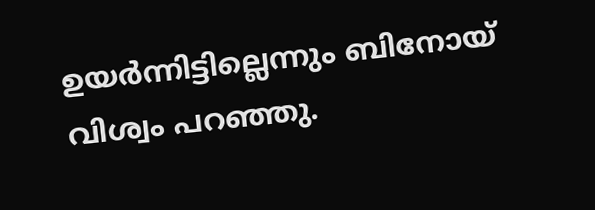ഉയർന്നിട്ടില്ലെന്നും ബിനോയ് വിശ്വം പറഞ്ഞു.